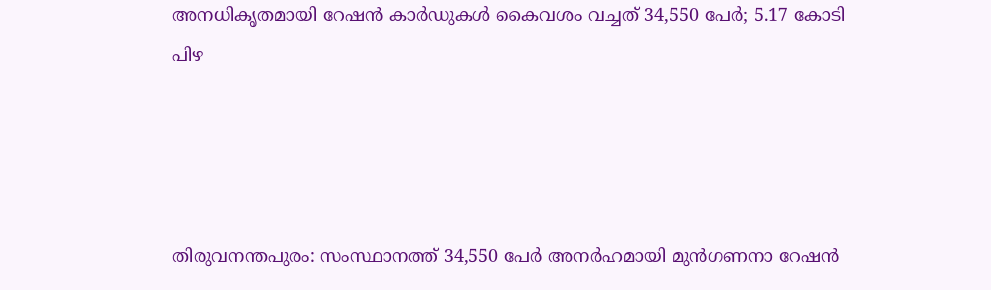അനധികൃതമായി റേഷൻ കാർഡുകൾ കൈവശം വച്ചത് 34,550 പേർ; 5.17 കോടി പിഴ




തിരുവനന്തപുരം: സംസ്ഥാനത്ത് 34,550 പേർ അനർഹമായി മുൻഗണനാ റേഷൻ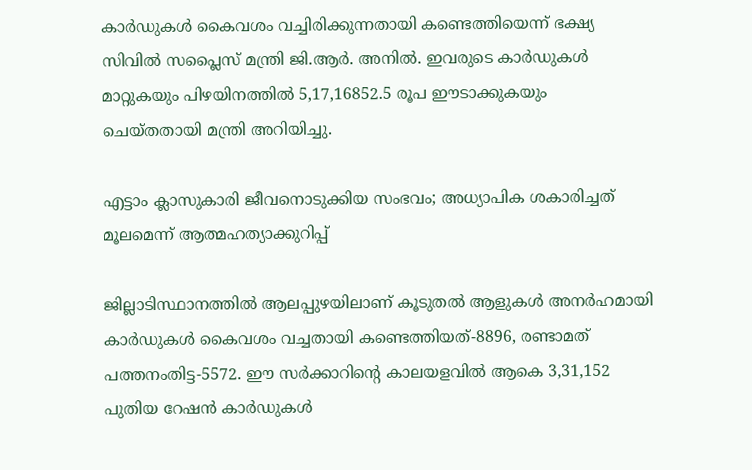കാർഡുകൾ കൈവശം വച്ചിരിക്കുന്നതായി കണ്ടെത്തിയെന്ന് ഭക്ഷ്യ സിവിൽ സപ്ലൈസ് മന്ത്രി ജി.ആർ. അനിൽ. ഇവരുടെ കാർഡുകൾ മാറ്റുകയും പിഴയിനത്തിൽ 5,17,16852.5 രൂപ ഈടാക്കുകയും ചെയ്തതായി മന്ത്രി അറിയിച്ചു.

എട്ടാം ക്ലാസുകാരി ജീവനൊടുക്കിയ സംഭവം; അധ്യാപിക ശകാരിച്ചത് മൂലമെന്ന് ആത്മഹത്യാക്കുറിപ്പ്

ജില്ലാടിസ്ഥാനത്തിൽ ആലപ്പുഴയിലാണ് കൂടുതൽ ആളുകൾ അനർഹമായി കാർഡുകൾ കൈവശം വച്ചതായി കണ്ടെത്തിയത്-8896, രണ്ടാമത് പത്തനംതിട്ട-5572. ഈ സർക്കാറിന്‍റെ കാലയളവിൽ ആകെ 3,31,152 പുതിയ റേഷൻ കാർഡുകൾ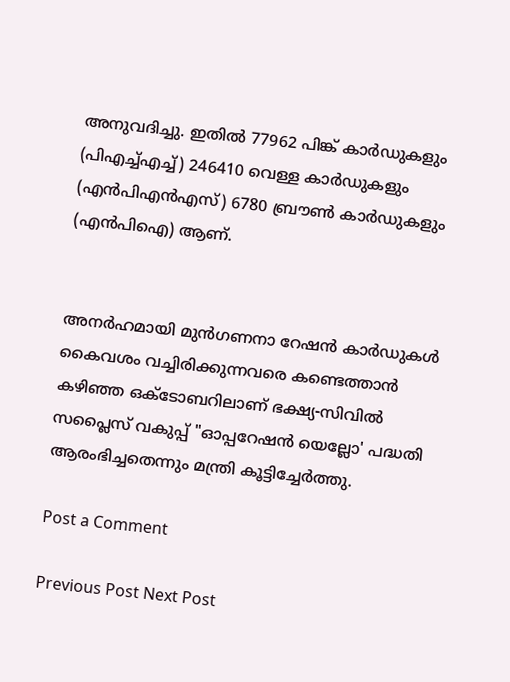അനുവദിച്ചു. ഇതിൽ 77962 പിങ്ക് കാർഡുകളും (പിഎച്ച്എച്ച്) 246410 വെള്ള കാർഡുകളും (എൻപിഎൻഎസ്) 6780 ബ്രൗൺ കാർഡുകളും (എൻപിഐ) ആണ്.


അനർഹമായി മുൻഗണനാ റേഷൻ കാർഡുകൾ കൈവശം വച്ചിരിക്കുന്നവരെ കണ്ടെത്താൻ കഴിഞ്ഞ ഒക്ടോബറിലാണ് ഭക്ഷ്യ-സിവിൽ സപ്ലൈസ് വകുപ്പ് "ഓപ്പറേഷൻ യെല്ലോ' പദ്ധതി ആരംഭിച്ചതെന്നും മന്ത്രി കൂട്ടിച്ചേർത്തു.

Post a Comment

Previous Post Next Post